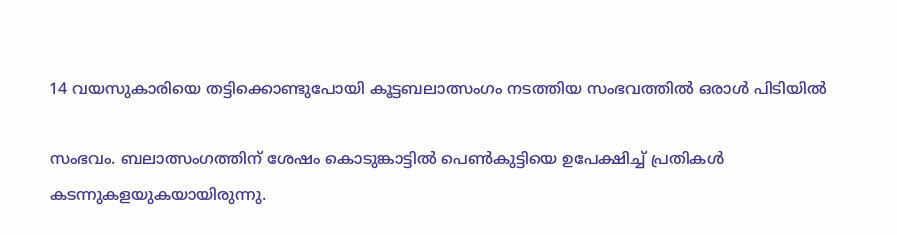14 വയസുകാരിയെ തട്ടിക്കൊണ്ടുപോയി കൂട്ടബലാത്സംഗം നടത്തിയ സംഭവത്തിൽ ഒരാൾ പിടിയിൽ

സംഭവം. ബലാത്സംഗത്തിന് ശേഷം കൊടുങ്കാട്ടിൽ പെൺകുട്ടിയെ ഉപേക്ഷിച്ച് പ്രതികൾ കടന്നുകളയുകയായിരുന്നു.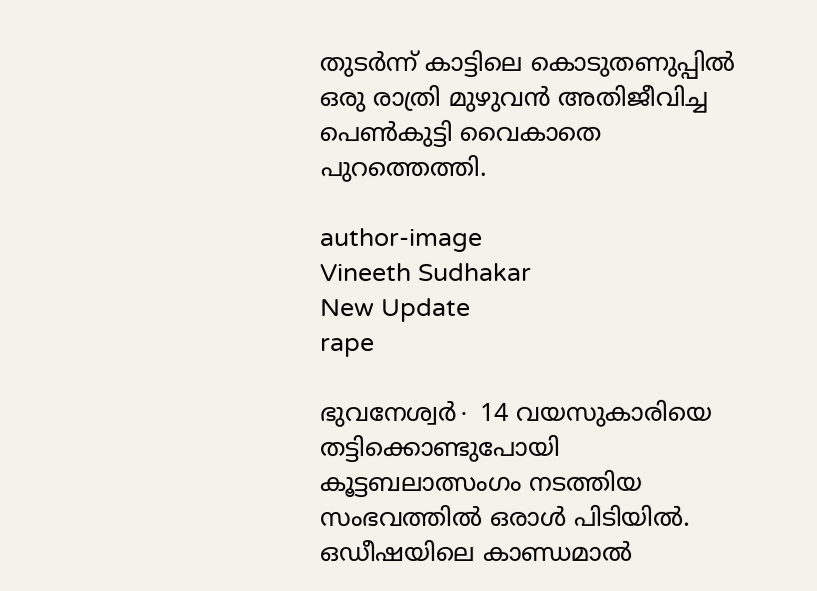തുടർന്ന് കാട്ടിലെ കൊടുതണുപ്പിൽ ഒരു രാത്രി മുഴുവൻ അതിജീവിച്ച പെൺകുട്ടി വൈകാതെ പുറത്തെത്തി.

author-image
Vineeth Sudhakar
New Update
rape

ഭുവനേശ്വർ∙ 14 വയസുകാരിയെ തട്ടിക്കൊണ്ടുപോയി കൂട്ടബലാത്സംഗം നടത്തിയ സംഭവത്തിൽ ഒരാൾ പിടിയിൽ. ഒഡീഷയിലെ കാണ്ഡമാൽ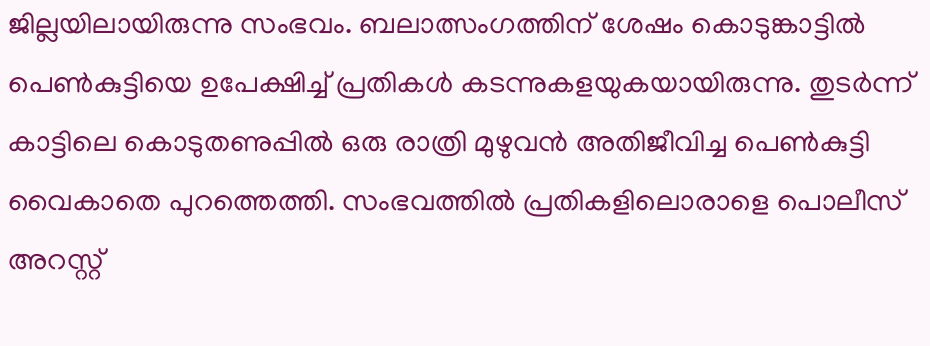ജില്ലയിലായിരുന്നു സംഭവം. ബലാത്സംഗത്തിന് ശേഷം കൊടുങ്കാട്ടിൽ പെൺകുട്ടിയെ ഉപേക്ഷിച്ച് പ്രതികൾ കടന്നുകളയുകയായിരുന്നു. തുടർന്ന് കാട്ടിലെ കൊടുതണുപ്പിൽ ഒരു രാത്രി മുഴുവൻ അതിജീവിച്ച പെൺകുട്ടി വൈകാതെ പുറത്തെത്തി. സംഭവത്തിൽ പ്രതികളിലൊരാളെ പൊലീസ് അറസ്റ്റ്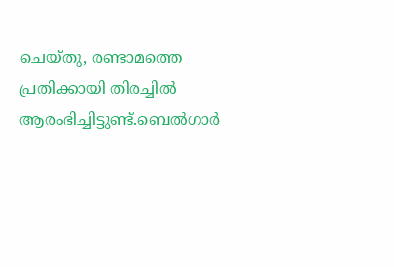ചെയ്തു, രണ്ടാമത്തെ പ്രതിക്കായി തിരച്ചിൽ ആരംഭിച്ചിട്ടുണ്ട്.ബെൽഗാർ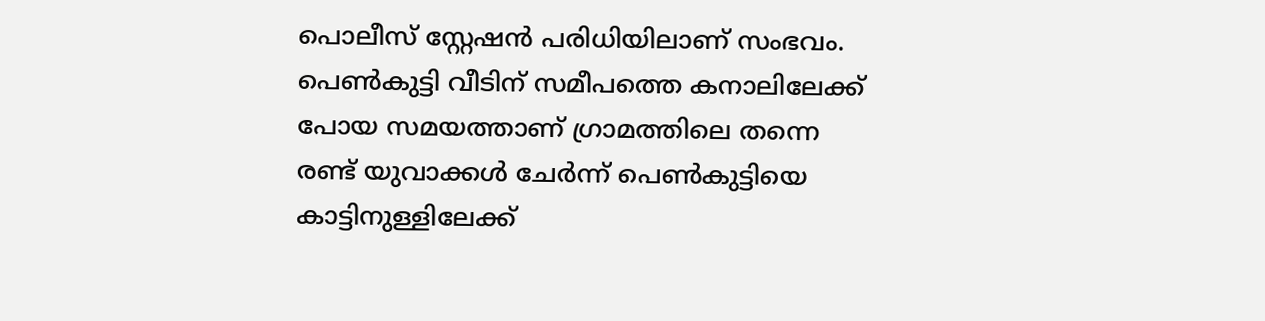പൊലീസ് സ്റ്റേഷൻ പരിധിയിലാണ് സംഭവം. പെൺകുട്ടി വീടിന് സമീപത്തെ കനാലിലേക്ക് പോയ സമയത്താണ് ഗ്രാമത്തിലെ തന്നെ രണ്ട് യുവാക്കൾ ചേർന്ന് പെൺകുട്ടിയെ കാട്ടിനുള്ളിലേക്ക്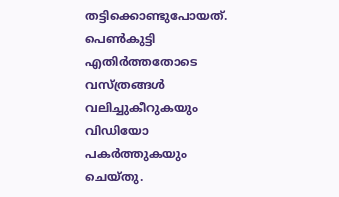തട്ടിക്കൊണ്ടുപോയത്. പെൺകുട്ടി എതിർത്തതോടെ വസ്ത്രങ്ങൾ വലിച്ചുകീറുകയും വിഡിയോ പകർത്തുകയും ചെയ്തു.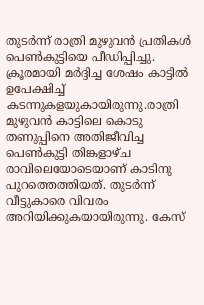തുടർന്ന് രാത്രി മുഴുവൻ പ്രതികൾ പെൺകുട്ടിയെ പീഡിപ്പിച്ചു. ക്രൂരമായി മർദ്ദിച്ച ശേഷം കാട്ടിൽ ഉപേക്ഷിച്ച് കടന്നുകളയുകായിരുന്നു.രാത്രി മുഴുവൻ കാട്ടിലെ കൊടു തണുപ്പിനെ അതിജീവിച്ച പെൺകുട്ടി തിങ്കളാഴ്ച രാവിലെയോടെയാണ് കാടിനു പുറത്തെത്തിയത്. തുടർന്ന് വീട്ടുകാരെ വിവരം അറിയിക്കുകയായിരുന്നു. കേസ്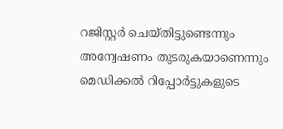റജിസ്റ്റർ ചെയ്തിട്ടുണ്ടെന്നും അന്വേഷണം തുടരുകയാണെന്നും മെഡിക്കൽ റിപ്പോർട്ടുകളുടെ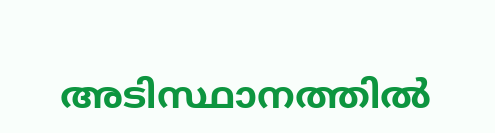അടിസ്ഥാനത്തിൽ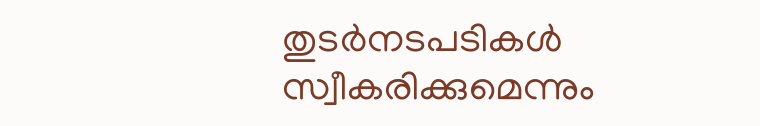തുടർനടപടികൾ സ്വീകരിക്കുമെന്നും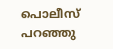പൊലീസ് പറഞ്ഞു